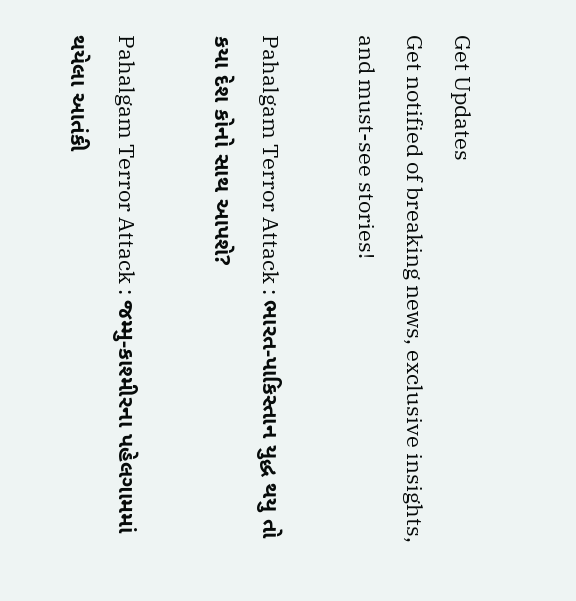Get Updates
Get notified of breaking news, exclusive insights, and must-see stories!

Pahalgam Terror Attack : ભારત-પાકિસ્તાન યુદ્ધ થયુ તો કયા દેશ કોનો સાથ આપશે?

Pahalgam Terror Attack : જમ્મુ-કાશ્મીરના પહેલગામમાં થયેલા આતંકી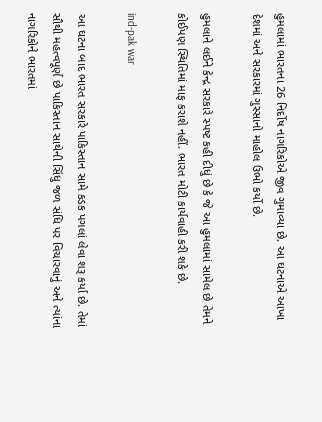હુમલામાં ભારતના 26 નિર્દોષ નાગરિકોએ જીવ ગુમાવ્યા છે. આ ઘટનાએ આખા દેશમાં અને સરકારમાં ગુસ્સાનો માહોલ ઉભો કર્યો છે.

હુમલાને લઈને કેન્દ્ર સરકારે સ્પષ્ટ કહી દીધું છે કે જે આ હુમલામાં સામેલ છે તેમને કોઈપણ સ્થિતિમાં માફ કરાશે નહીં. ભારત મોટી કાર્યવાહી કરી શકે છે.

ind-pak war

આ ઘટના બાદ ભારત સરકારે પાકિસ્તાન સામે કડક પગલાં લેવા શરૂ કર્યા છે. તેમાં સૌથી મહત્વપૂર્ણ છે પાકિસ્તાન સાથેની સિંધુ જળ સંધિ પર વિચારવાનું અને ત્યાંના નાગરિકોને ભારતમાં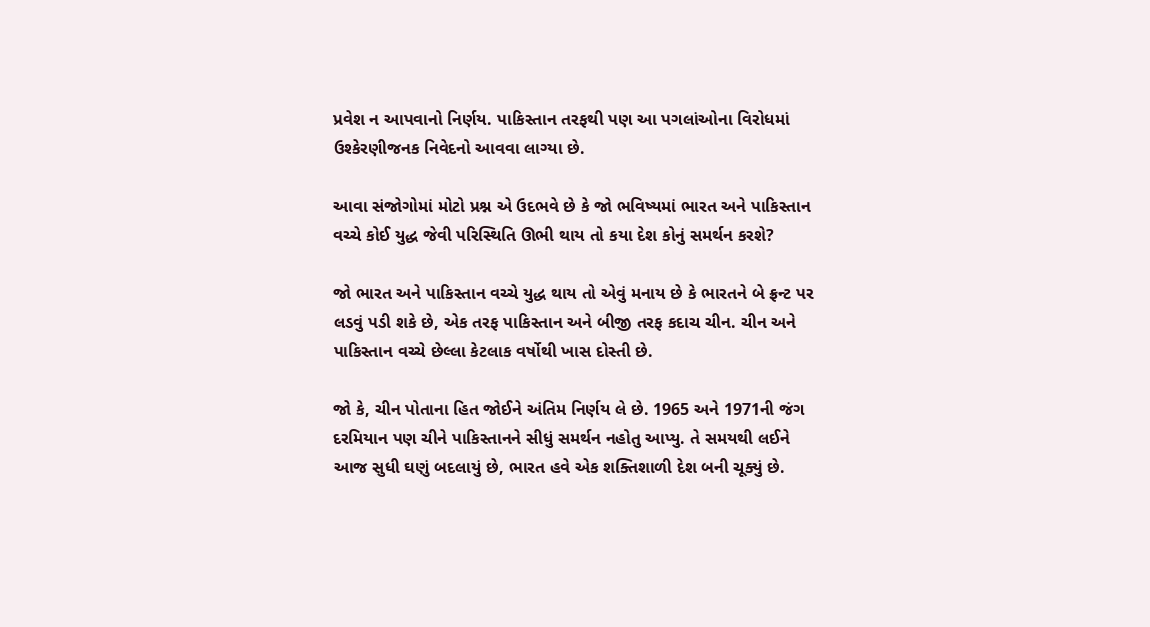પ્રવેશ ન આપવાનો નિર્ણય. પાકિસ્તાન તરફથી પણ આ પગલાંઓના વિરોધમાં ઉશ્કેરણીજનક નિવેદનો આવવા લાગ્યા છે.

આવા સંજોગોમાં મોટો પ્રશ્ન એ ઉદભવે છે કે જો ભવિષ્યમાં ભારત અને પાકિસ્તાન વચ્ચે કોઈ યુદ્ધ જેવી પરિસ્થિતિ ઊભી થાય તો કયા દેશ કોનું સમર્થન કરશે?

જો ભારત અને પાકિસ્તાન વચ્ચે યુદ્ધ થાય તો એવું મનાય છે કે ભારતને બે ફ્રન્ટ પર લડવું પડી શકે છે, એક તરફ પાકિસ્તાન અને બીજી તરફ કદાચ ચીન. ચીન અને પાકિસ્તાન વચ્ચે છેલ્લા કેટલાક વર્ષોથી ખાસ દોસ્તી છે.

જો કે, ચીન પોતાના હિત જોઈને અંતિમ નિર્ણય લે છે. 1965 અને 1971ની જંગ દરમિયાન પણ ચીને પાકિસ્તાનને સીધું સમર્થન નહોતુ આપ્યુ. તે સમયથી લઈને આજ સુધી ઘણું બદલાયું છે, ભારત હવે એક શક્તિશાળી દેશ બની ચૂક્યું છે.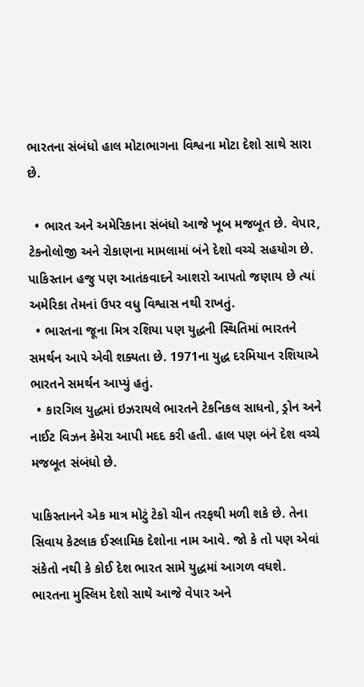ભારતના સંબંધો હાલ મોટાભાગના વિશ્વના મોટા દેશો સાથે સારા છે.

  • ભારત અને અમેરિકાના સંબંધો આજે ખૂબ મજબૂત છે. વેપાર, ટેકનોલોજી અને રોકાણના મામલામાં બંને દેશો વચ્ચે સહયોગ છે. પાકિસ્તાન હજુ પણ આતંકવાદને આશરો આપતો જણાય છે ત્યાં અમેરિકા તેમનાં ઉપર વધુ વિશ્વાસ નથી રાખતું.
  • ભારતના જૂના મિત્ર રશિયા પણ યુદ્ધની સ્થિતિમાં ભારતને સમર્થન આપે એવી શક્યતા છે. 1971ના યુદ્ધ દરમિયાન રશિયાએ ભારતને સમર્થન આપ્યું હતું.
  • કારગિલ યુદ્ધમાં ઇઝરાયલે ભારતને ટેકનિકલ સાધનો, ડ્રોન અને નાઈટ વિઝન કેમેરા આપી મદદ કરી હતી. હાલ પણ બંને દેશ વચ્ચે મજબૂત સંબંધો છે.

પાકિસ્તાનને એક માત્ર મોટું ટેકો ચીન તરફથી મળી શકે છે. તેના સિવાય કેટલાક ઈસ્લામિક દેશોના નામ આવે. જો કે તો પણ એવાં સંકેતો નથી કે કોઈ દેશ ભારત સામે યુદ્ધમાં આગળ વધશે. ભારતના મુસ્લિમ દેશો સાથે આજે વેપાર અને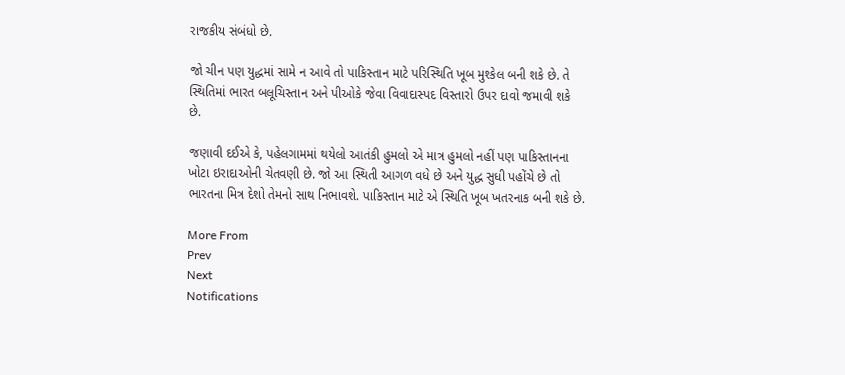રાજકીય સંબંધો છે.

જો ચીન પણ યુદ્ધમાં સામે ન આવે તો પાકિસ્તાન માટે પરિસ્થિતિ ખૂબ મુશ્કેલ બની શકે છે. તે સ્થિતિમાં ભારત બલૂચિસ્તાન અને પીઓકે જેવા વિવાદાસ્પદ વિસ્તારો ઉપર દાવો જમાવી શકે છે.

જણાવી દઈએ કે, પહેલગામમાં થયેલો આતંકી હુમલો એ માત્ર હુમલો નહીં પણ પાકિસ્તાનના ખોટા ઇરાદાઓની ચેતવણી છે. જો આ સ્થિતી આગળ વધે છે અને યુદ્ધ સુધી પહોંચે છે તો ભારતના મિત્ર દેશો તેમનો સાથ નિભાવશે. પાકિસ્તાન માટે એ સ્થિતિ ખૂબ ખતરનાક બની શકે છે.

More From
Prev
Next
Notifications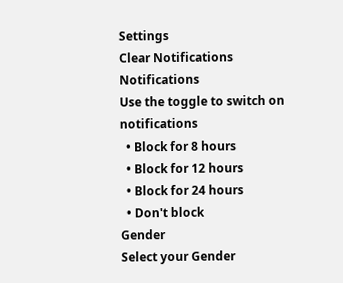Settings
Clear Notifications
Notifications
Use the toggle to switch on notifications
  • Block for 8 hours
  • Block for 12 hours
  • Block for 24 hours
  • Don't block
Gender
Select your Gender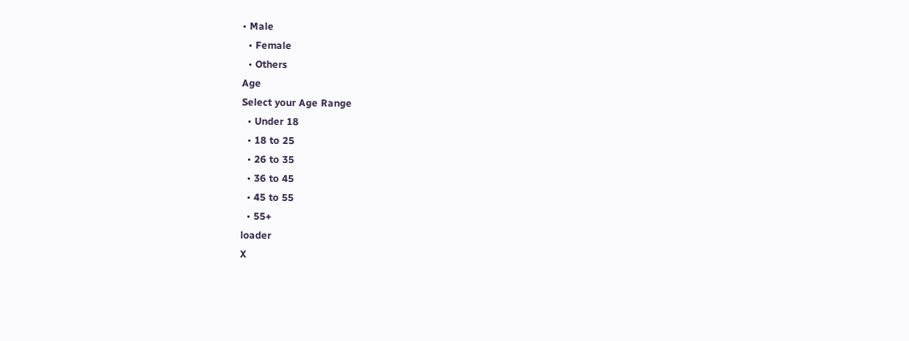• Male
  • Female
  • Others
Age
Select your Age Range
  • Under 18
  • 18 to 25
  • 26 to 35
  • 36 to 45
  • 45 to 55
  • 55+
loader
X